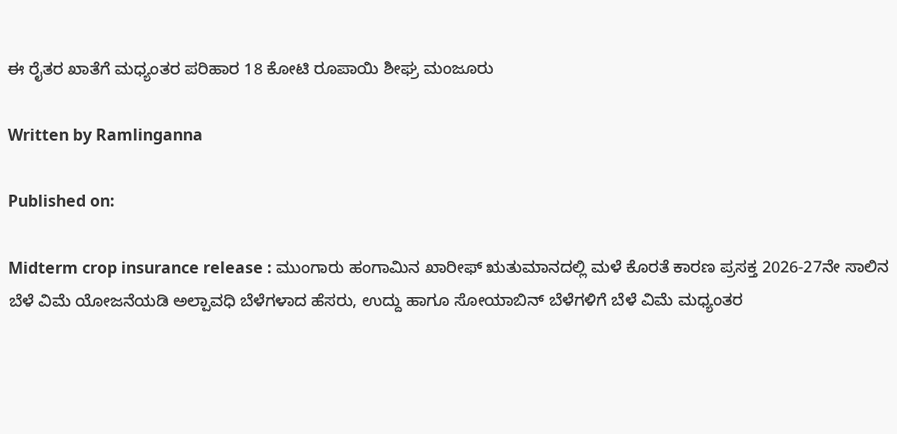ಈ ರೈತರ ಖಾತೆಗೆ ಮಧ್ಯಂತರ ಪರಿಹಾರ 18 ಕೋಟಿ ರೂಪಾಯಿ ಶೀಘ್ರ ಮಂಜೂರು

Written by Ramlinganna

Published on:

Midterm crop insurance release : ಮುಂಗಾರು ಹಂಗಾಮಿನ ಖಾರೀಫ್ ಋತುಮಾನದಲ್ಲಿ ಮಳೆ ಕೊರತೆ ಕಾರಣ ಪ್ರಸಕ್ತ 2026-27ನೇ ಸಾಲಿನ ಬೆಳೆ ವಿಮೆ ಯೋಜನೆಯಡಿ ಅಲ್ಪಾವಧಿ ಬೆಳೆಗಳಾದ ಹೆಸರು, ಉದ್ದು ಹಾಗೂ ಸೋಯಾಬಿನ್ ಬೆಳೆಗಳಿಗೆ ಬೆಳೆ ವಿಮೆ ಮಧ್ಯಂತರ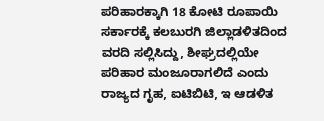ಪರಿಹಾರಕ್ಕಾಗಿ 18 ಕೋಟಿ ರೂಪಾಯಿ ಸರ್ಕಾರಕ್ಕೆ ಕಲಬುರಗಿ ಜಿಲ್ಲಾಡಳಿತದಿಂದ ವರದಿ ಸಲ್ಲಿಸಿದ್ದು, ಶೀಘ್ರದಲ್ಲಿಯೇ ಪರಿಹಾರ ಮಂಜೂರಾಗಲಿದೆ ಎಂದು ರಾಜ್ಯದ ಗೃಹ, ಐಟಿಬಿಟಿ, ಇ ಆಡಳಿತ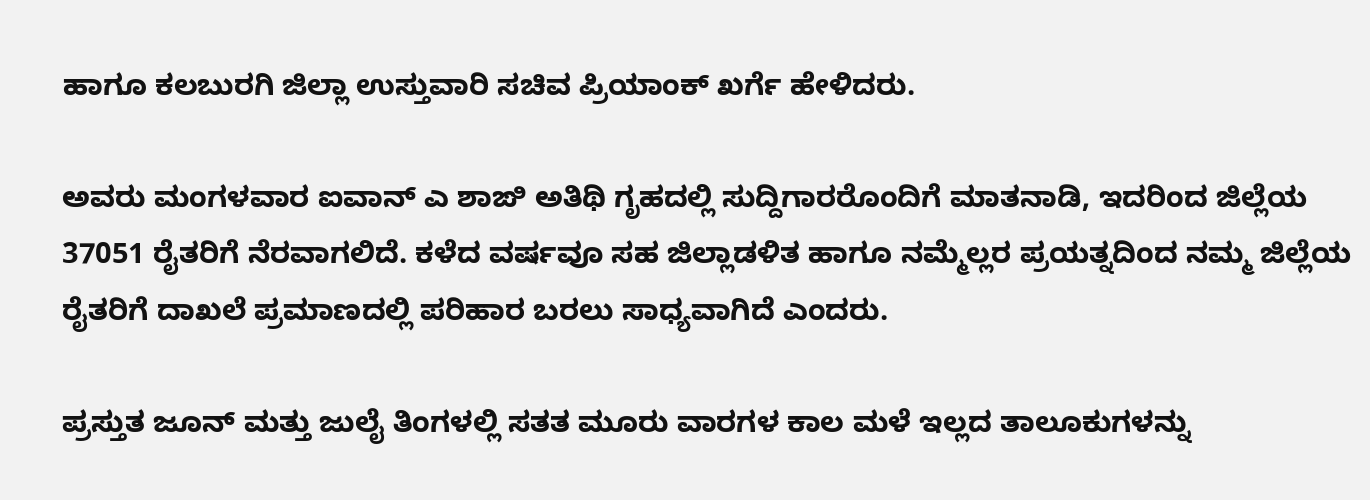ಹಾಗೂ ಕಲಬುರಗಿ ಜಿಲ್ಲಾ ಉಸ್ತುವಾರಿ ಸಚಿವ ಪ್ರಿಯಾಂಕ್ ಖರ್ಗೆ ಹೇಳಿದರು.

ಅವರು ಮಂಗಳವಾರ ಐವಾನ್ ಎ ಶಾಙಿ ಅತಿಥಿ ಗೃಹದಲ್ಲಿ ಸುದ್ದಿಗಾರರೊಂದಿಗೆ ಮಾತನಾಡಿ, ಇದರಿಂದ ಜಿಲ್ಲೆಯ 37051 ರೈತರಿಗೆ ನೆರವಾಗಲಿದೆ. ಕಳೆದ ವರ್ಷವೂ ಸಹ ಜಿಲ್ಲಾಡಳಿತ ಹಾಗೂ ನಮ್ಮೆಲ್ಲರ ಪ್ರಯತ್ನದಿಂದ ನಮ್ಮ ಜಿಲ್ಲೆಯ ರೈತರಿಗೆ ದಾಖಲೆ ಪ್ರಮಾಣದಲ್ಲಿ ಪರಿಹಾರ ಬರಲು ಸಾಧ್ಯವಾಗಿದೆ ಎಂದರು.

ಪ್ರಸ್ತುತ ಜೂನ್ ಮತ್ತು ಜುಲೈ ತಿಂಗಳಲ್ಲಿ ಸತತ ಮೂರು ವಾರಗಳ ಕಾಲ ಮಳೆ ಇಲ್ಲದ ತಾಲೂಕುಗಳನ್ನು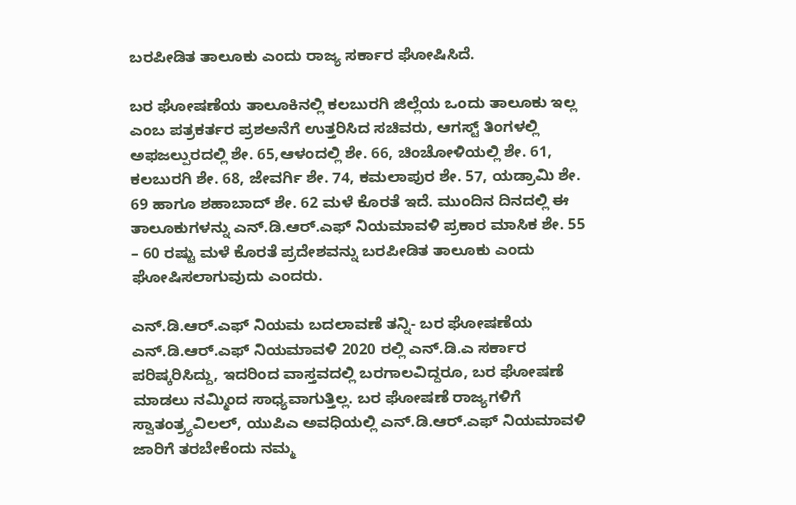ಬರಪೀಡಿತ ತಾಲೂಕು ಎಂದು ರಾಜ್ಯ ಸರ್ಕಾರ ಘೋಷಿಸಿದೆ.

ಬರ ಘೋಷಣೆಯ ತಾಲೂಕಿನಲ್ಲಿ ಕಲಬುರಗಿ ಜಿಲ್ಲೆಯ ಒಂದು ತಾಲೂಕು ಇಲ್ಲ ಎಂಬ ಪತ್ರಕರ್ತರ ಪ್ರಶಅನೆಗೆ ಉತ್ತರಿಸಿದ ಸಚಿವರು, ಆಗಸ್ಟ್ ತಿಂಗಳಲ್ಲಿ ಅಫಜಲ್ಪುರದಲ್ಲಿ ಶೇ. 65,ಆಳಂದಲ್ಲಿ ಶೇ. 66, ಚಿಂಚೋಳಿಯಲ್ಲಿ ಶೇ. 61, ಕಲಬುರಗಿ ಶೇ. 68, ಜೇವರ್ಗಿ ಶೇ. 74, ಕಮಲಾಪುರ ಶೇ. 57, ಯಡ್ರಾಮಿ ಶೇ. 69 ಹಾಗೂ ಶಹಾಬಾದ್ ಶೇ. 62 ಮಳೆ ಕೊರತೆ ಇದೆ. ಮುಂದಿನ ದಿನದಲ್ಲಿ ಈ ತಾಲೂಕುಗಳನ್ನು ಎನ್.ಡಿ.ಆರ್.ಎಫ್ ನಿಯಮಾವಳಿ ಪ್ರಕಾರ ಮಾಸಿಕ ಶೇ. 55 – 60 ರಷ್ಟು ಮಳೆ ಕೊರತೆ ಪ್ರದೇಶವನ್ನು ಬರಪೀಡಿತ ತಾಲೂಕು ಎಂದು ಘೋಷಿಸಲಾಗುವುದು ಎಂದರು.

ಎನ್.ಡಿ.ಆರ್.ಎಫ್ ನಿಯಮ ಬದಲಾವಣೆ ತನ್ನಿ- ಬರ ಘೋಷಣೆಯ ಎನ್.ಡಿ.ಆರ್.ಎಫ್ ನಿಯಮಾವಳಿ 2020 ರಲ್ಲಿ ಎನ್.ಡಿ.ಎ ಸರ್ಕಾರ ಪರಿಷ್ಕರಿಸಿದ್ದು, ಇದರಿಂದ ವಾಸ್ತವದಲ್ಲಿ ಬರಗಾಲವಿದ್ದರೂ, ಬರ ಘೋಷಣೆ ಮಾಡಲು ನಮ್ಮಿಂದ ಸಾಧ್ಯವಾಗುತ್ತಿಲ್ಲ. ಬರ ಘೋಷಣೆ ರಾಜ್ಯಗಳಿಗೆ ಸ್ವಾತಂತ್ರ್ಯವಿಲಲ್, ಯುಪಿಎ ಅವಧಿಯಲ್ಲಿ ಎನ್.ಡಿ.ಆರ್.ಎಫ್ ನಿಯಮಾವಳಿ ಜಾರಿಗೆ ತರಬೇಕೆಂದು ನಮ್ಮ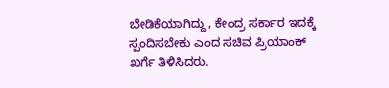ಬೇಡಿಕೆಯಾಗಿದ್ದು, ಕೇಂದ್ರ ಸರ್ಕಾರ ಇದಕ್ಕೆ ಸ್ಪಂದಿಸಬೇಕು ಎಂದ ಸಚಿವ ಪ್ರಿಯಾಂಕ್ ಖರ್ಗೆ ತಿಳಿಸಿದರು.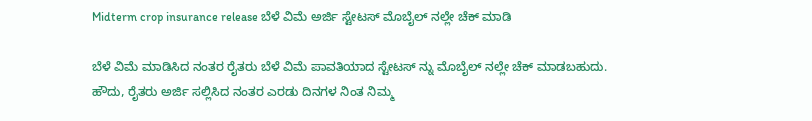Midterm crop insurance release ಬೆಳೆ ವಿಮೆ ಅರ್ಜಿ ಸ್ಟೇಟಸ್ ಮೊಬೈಲ್ ನಲ್ಲೇ ಚೆಕ್ ಮಾಡಿ

ಬೆಳೆ ವಿಮೆ ಮಾಡಿಸಿದ ನಂತರ ರೈತರು ಬೆಳೆ ವಿಮೆ ಪಾವತಿಯಾದ ಸ್ಟೇಟಸ್ ನ್ನು ಮೊಬೈಲ್ ನಲ್ಲೇ ಚೆಕ್ ಮಾಡಬಹುದು. ಹೌದು, ರೈತರು ಅರ್ಜಿ ಸಲ್ಲಿಸಿದ ನಂತರ ಎರಡು ದಿನಗಳ ನಿಂತ ನಿಮ್ಮ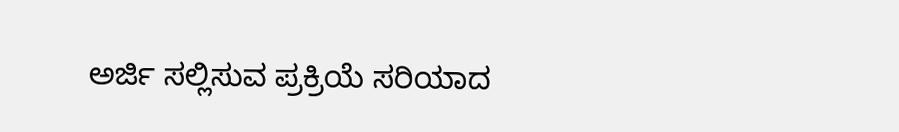ಅರ್ಜಿ ಸಲ್ಲಿಸುವ ಪ್ರಕ್ರಿಯೆ ಸರಿಯಾದ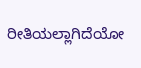ರೀತಿಯಲ್ಲಾಗಿದೆಯೋ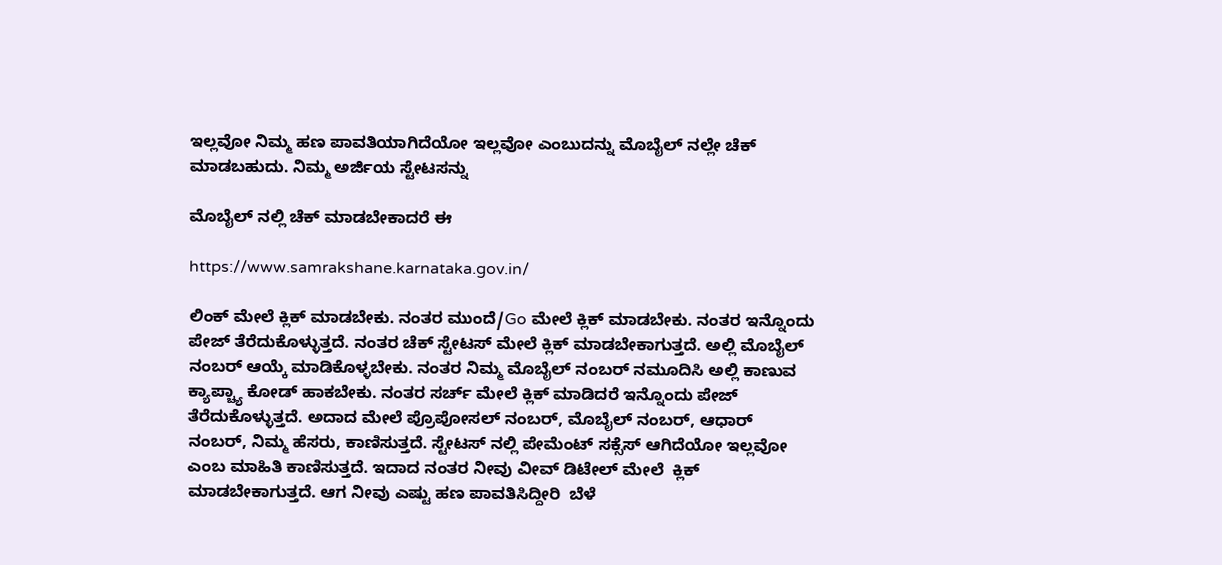ಇಲ್ಲವೋ ನಿಮ್ಮ ಹಣ ಪಾವತಿಯಾಗಿದೆಯೋ ಇಲ್ಲವೋ ಎಂಬುದನ್ನು ಮೊಬೈಲ್ ನಲ್ಲೇ ಚೆಕ್ ಮಾಡಬಹುದು. ನಿಮ್ಮ ಅರ್ಜಿಯ ಸ್ಟೇಟಸನ್ನು

ಮೊಬೈಲ್ ನಲ್ಲಿ ಚೆಕ್ ಮಾಡಬೇಕಾದರೆ ಈ

https://www.samrakshane.karnataka.gov.in/

ಲಿಂಕ್ ಮೇಲೆ ಕ್ಲಿಕ್ ಮಾಡಬೇಕು. ನಂತರ ಮುಂದೆ/Go ಮೇಲೆ ಕ್ಲಿಕ್ ಮಾಡಬೇಕು. ನಂತರ ಇನ್ನೊಂದು ಪೇಜ್ ತೆರೆದುಕೊಳ್ಳುತ್ತದೆ. ನಂತರ ಚೆಕ್ ಸ್ಟೇಟಸ್ ಮೇಲೆ ಕ್ಲಿಕ್ ಮಾಡಬೇಕಾಗುತ್ತದೆ. ಅಲ್ಲಿ ಮೊಬೈಲ್ ನಂಬರ್ ಆಯ್ಕೆ ಮಾಡಿಕೊಳ್ಳಬೇಕು. ನಂತರ ನಿಮ್ಮ ಮೊಬೈಲ್ ನಂಬರ್ ನಮೂದಿಸಿ ಅಲ್ಲಿ ಕಾಣುವ ಕ್ಯಾಪ್ಚ್ಯಾ ಕೋಡ್ ಹಾಕಬೇಕು. ನಂತರ ಸರ್ಚ್ ಮೇಲೆ ಕ್ಲಿಕ್ ಮಾಡಿದರೆ ಇನ್ನೊಂದು ಪೇಜ್ ತೆರೆದುಕೊಳ್ಳುತ್ತದೆ. ಅದಾದ ಮೇಲೆ ಪ್ರೊಪೋಸಲ್ ನಂಬರ್, ಮೊಬೈಲ್ ನಂಬರ್, ಆಧಾರ್ ನಂಬರ್, ನಿಮ್ಮ ಹೆಸರು, ಕಾಣಿಸುತ್ತದೆ. ಸ್ಟೇಟಸ್ ನಲ್ಲಿ ಪೇಮೆಂಟ್ ಸಕ್ಸೆಸ್ ಆಗಿದೆಯೋ ಇಲ್ಲವೋ ಎಂಬ ಮಾಹಿತಿ ಕಾಣಿಸುತ್ತದೆ. ಇದಾದ ನಂತರ ನೀವು ವೀವ್ ಡಿಟೇಲ್ ಮೇಲೆ  ಕ್ಲಿಕ್ ಮಾಡಬೇಕಾಗುತ್ತದೆ. ಆಗ ನೀವು ಎಷ್ಟು ಹಣ ಪಾವತಿಸಿದ್ದೀರಿ  ಬೆಳೆ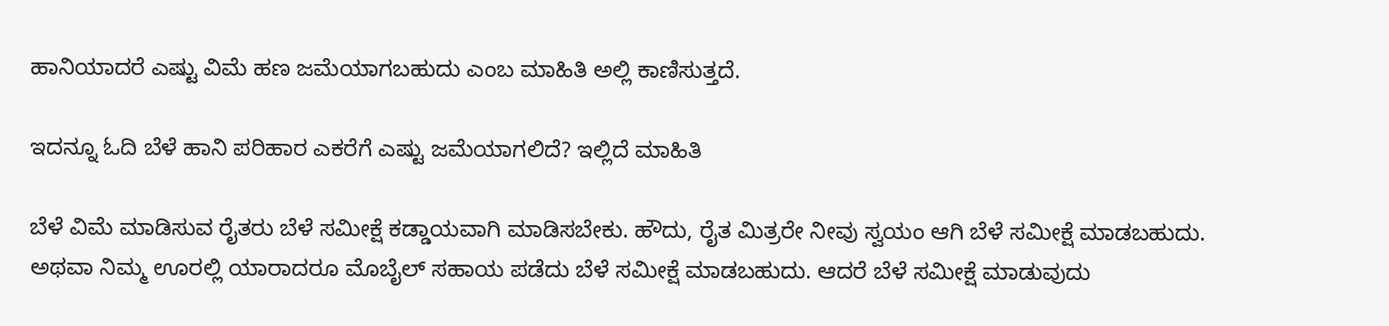ಹಾನಿಯಾದರೆ ಎಷ್ಟು ವಿಮೆ ಹಣ ಜಮೆಯಾಗಬಹುದು ಎಂಬ ಮಾಹಿತಿ ಅಲ್ಲಿ ಕಾಣಿಸುತ್ತದೆ.

ಇದನ್ನೂ ಓದಿ ಬೆಳೆ ಹಾನಿ ಪರಿಹಾರ ಎಕರೆಗೆ ಎಷ್ಟು ಜಮೆಯಾಗಲಿದೆ? ಇಲ್ಲಿದೆ ಮಾಹಿತಿ

ಬೆಳೆ ವಿಮೆ ಮಾಡಿಸುವ ರೈತರು ಬೆಳೆ ಸಮೀಕ್ಷೆ ಕಡ್ಡಾಯವಾಗಿ ಮಾಡಿಸಬೇಕು. ಹೌದು, ರೈತ ಮಿತ್ರರೇ ನೀವು ಸ್ವಯಂ ಆಗಿ ಬೆಳೆ ಸಮೀಕ್ಷೆ ಮಾಡಬಹುದು. ಅಥವಾ ನಿಮ್ಮ ಊರಲ್ಲಿ ಯಾರಾದರೂ ಮೊಬೈಲ್ ಸಹಾಯ ಪಡೆದು ಬೆಳೆ ಸಮೀಕ್ಷೆ ಮಾಡಬಹುದು. ಆದರೆ ಬೆಳೆ ಸಮೀಕ್ಷೆ ಮಾಡುವುದು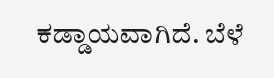ಕಡ್ಡಾಯವಾಗಿದೆ. ಬೆಳೆ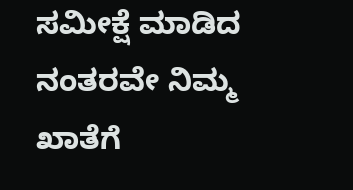ಸಮೀಕ್ಷೆ ಮಾಡಿದ ನಂತರವೇ ನಿಮ್ಮ ಖಾತೆಗೆ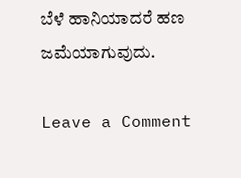ಬೆಳೆ ಹಾನಿಯಾದರೆ ಹಣ ಜಮೆಯಾಗುವುದು.

Leave a Comment